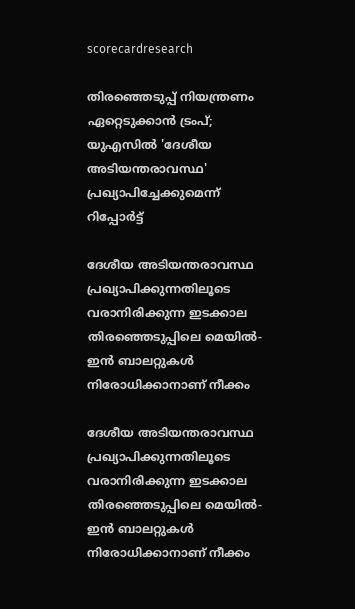scorecardresearch

തിരഞ്ഞെടുപ്പ് നിയന്ത്രണം ഏറ്റെടുക്കാൻ ട്രംപ്; യുഎസിൽ 'ദേശീയ അടിയന്തരാവസ്ഥ' പ്രഖ്യാപിച്ചേക്കുമെന്ന് റിപ്പോർട്ട്

ദേശീയ അടിയന്തരാവസ്ഥ പ്രഖ്യാപിക്കുന്നതിലൂടെ വരാനിരിക്കുന്ന ഇടക്കാല തിരഞ്ഞെടുപ്പിലെ മെയിൽ-ഇൻ ബാലറ്റുകൾ നിരോധിക്കാനാണ് നീക്കം

ദേശീയ അടിയന്തരാവസ്ഥ പ്രഖ്യാപിക്കുന്നതിലൂടെ വരാനിരിക്കുന്ന ഇടക്കാല തിരഞ്ഞെടുപ്പിലെ മെയിൽ-ഇൻ ബാലറ്റുകൾ നിരോധിക്കാനാണ് നീക്കം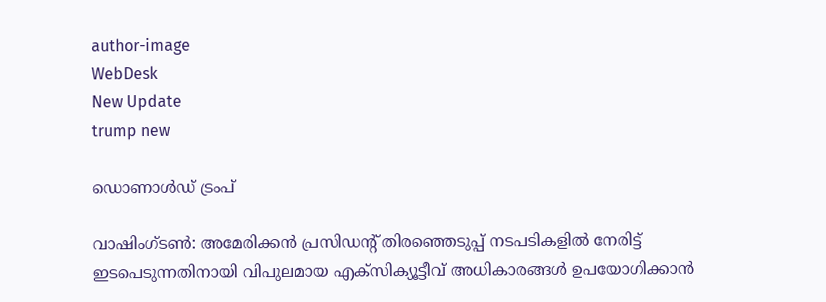author-image
WebDesk
New Update
trump new

ഡൊണാൾഡ് ട്രംപ്

വാഷിംഗ്ടൺ: അമേരിക്കൻ പ്രസിഡന്റ് തിരഞ്ഞെടുപ്പ് നടപടികളിൽ നേരിട്ട് ഇടപെടുന്നതിനായി വിപുലമായ എക്‌സിക്യൂട്ടീവ് അധികാരങ്ങൾ ഉപയോഗിക്കാൻ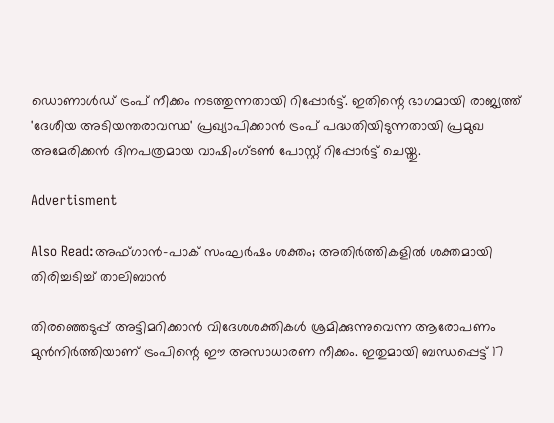ഡൊണാൾഡ് ട്രംപ് നീക്കം നടത്തുന്നതായി റിപ്പോർട്ട്. ഇതിന്റെ ഭാഗമായി രാജ്യത്ത് 'ദേശീയ അടിയന്തരാവസ്ഥ' പ്രഖ്യാപിക്കാൻ ട്രംപ് പദ്ധതിയിടുന്നതായി പ്രമുഖ അമേരിക്കൻ ദിനപത്രമായ വാഷിംഗ്ടൺ പോസ്റ്റ് റിപ്പോർട്ട് ചെയ്തു.

Advertisment

Also Read:അഫ്ഗാൻ-പാക് സംഘർഷം ശക്തം; അതിർത്തികളിൽ ശക്തമായി തിരിച്ചടിച്ച് താലിബാൻ

തിരഞ്ഞെടുപ്പ് അട്ടിമറിക്കാൻ വിദേശശക്തികൾ ശ്രമിക്കുന്നുവെന്ന ആരോപണം മുൻനിർത്തിയാണ് ട്രംപിന്റെ ഈ അസാധാരണ നീക്കം. ഇതുമായി ബന്ധപ്പെട്ട് 17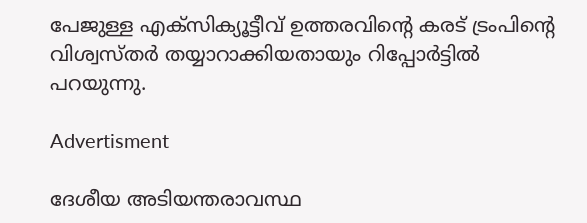പേജുള്ള എക്‌സിക്യൂട്ടീവ് ഉത്തരവിന്റെ കരട് ട്രംപിന്റെ വിശ്വസ്തർ തയ്യാറാക്കിയതായും റിപ്പോർട്ടിൽ പറയുന്നു.

Advertisment

ദേശീയ അടിയന്തരാവസ്ഥ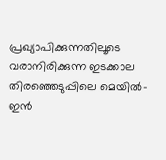പ്രഖ്യാപിക്കുന്നതിലൂടെ വരാനിരിക്കുന്ന ഇടക്കാല തിരഞ്ഞെടുപ്പിലെ മെയിൽ-ഇൻ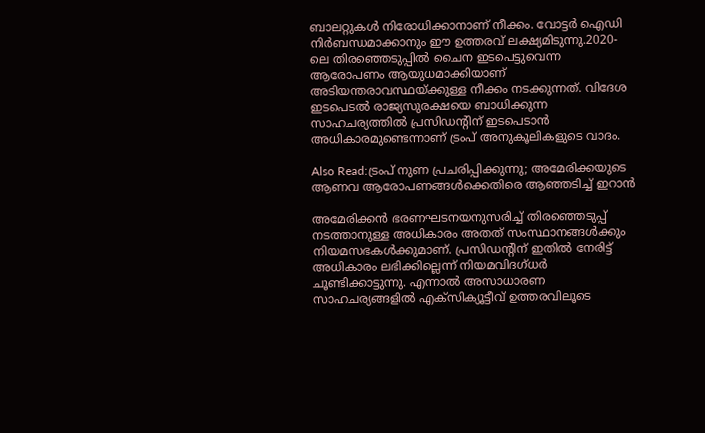ബാലറ്റുകൾ നിരോധിക്കാനാണ് നീക്കം. വോട്ടർ ഐഡി നിർബന്ധമാക്കാനും ഈ ഉത്തരവ് ലക്ഷ്യമിടുന്നു.2020-ലെ തിരഞ്ഞെടുപ്പിൽ ചൈന ഇടപെട്ടുവെന്ന ആരോപണം ആയുധമാക്കിയാണ് അടിയന്തരാവസ്ഥയ്ക്കുള്ള നീക്കം നടക്കുന്നത്. വിദേശ ഇടപെടൽ രാജ്യസുരക്ഷയെ ബാധിക്കുന്ന സാഹചര്യത്തിൽ പ്രസിഡന്റിന് ഇടപെടാൻ അധികാരമുണ്ടെന്നാണ് ട്രംപ് അനുകൂലികളുടെ വാദം.

Also Read:ട്രംപ് നുണ പ്രചരിപ്പിക്കുന്നു; അമേരിക്കയുടെ ആണവ ആരോപണങ്ങൾക്കെതിരെ ആഞ്ഞടിച്ച് ഇറാൻ

അമേരിക്കൻ ഭരണഘടനയനുസരിച്ച് തിരഞ്ഞെടുപ്പ് നടത്താനുള്ള അധികാരം അതത് സംസ്ഥാനങ്ങൾക്കും നിയമസഭകൾക്കുമാണ്. പ്രസിഡന്റിന് ഇതിൽ നേരിട്ട് അധികാരം ലഭിക്കില്ലെന്ന് നിയമവിദഗ്ധർ ചൂണ്ടിക്കാട്ടുന്നു. എന്നാൽ അസാധാരണ സാഹചര്യങ്ങളിൽ എക്‌സിക്യൂട്ടീവ് ഉത്തരവിലൂടെ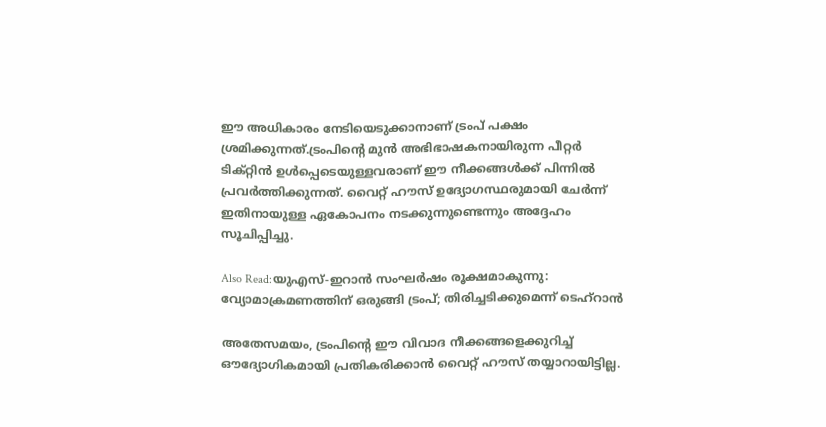ഈ അധികാരം നേടിയെടുക്കാനാണ് ട്രംപ് പക്ഷം ശ്രമിക്കുന്നത്.ട്രംപിന്റെ മുൻ അഭിഭാഷകനായിരുന്ന പീറ്റർ ടിക്റ്റിൻ ഉൾപ്പെടെയുള്ളവരാണ് ഈ നീക്കങ്ങൾക്ക് പിന്നിൽ പ്രവർത്തിക്കുന്നത്. വൈറ്റ് ഹൗസ് ഉദ്യോഗസ്ഥരുമായി ചേർന്ന് ഇതിനായുള്ള ഏകോപനം നടക്കുന്നുണ്ടെന്നും അദ്ദേഹം സൂചിപ്പിച്ചു.

Also Read:യുഎസ്-ഇറാൻ സംഘർഷം രൂക്ഷമാകുന്നു: വ്യോമാക്രമണത്തിന് ഒരുങ്ങി ട്രംപ്; തിരിച്ചടിക്കുമെന്ന് ടെഹ്റാൻ

അതേസമയം, ട്രംപിന്റെ ഈ വിവാദ നീക്കങ്ങളെക്കുറിച്ച് ഔദ്യോഗികമായി പ്രതികരിക്കാൻ വൈറ്റ് ഹൗസ് തയ്യാറായിട്ടില്ല.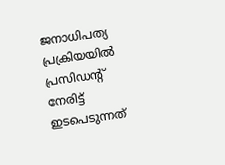ജനാധിപത്യ പ്രക്രിയയിൽ പ്രസിഡന്റ് നേരിട്ട് ഇടപെടുന്നത്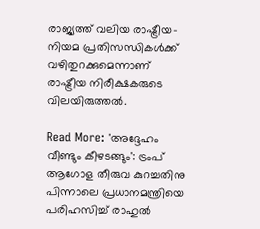രാജ്യത്ത് വലിയ രാഷ്ട്രീയ-നിയമ പ്രതിസന്ധികൾക്ക് വഴിതുറക്കുമെന്നാണ് രാഷ്ട്രീയ നിരീക്ഷകരുടെ വിലയിരുത്തൽ.

Read More: 'അദ്ദേഹം വീണ്ടും കീഴടങ്ങും': ട്രംപ് ആഗോള തീരുവ കുറച്ചതിനു പിന്നാലെ പ്രധാനമന്ത്രിയെ പരിഹസിച്ച് രാഹുൽ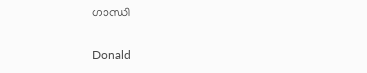ഗാന്ധി

Donald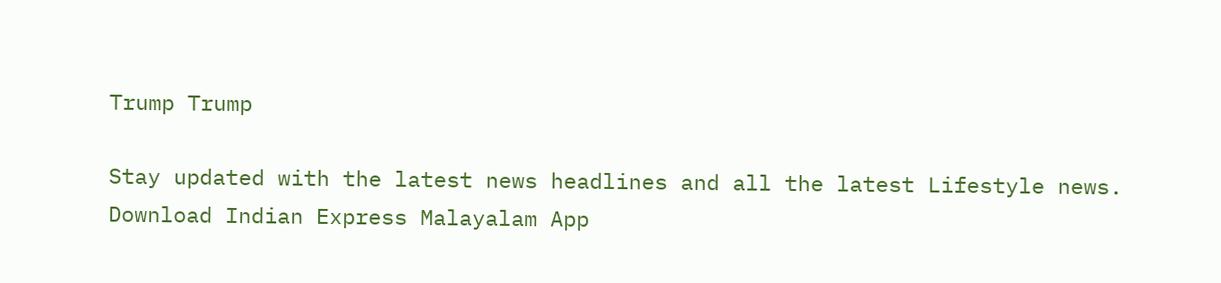Trump Trump

Stay updated with the latest news headlines and all the latest Lifestyle news. Download Indian Express Malayalam App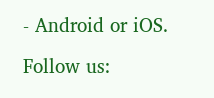- Android or iOS.

Follow us: